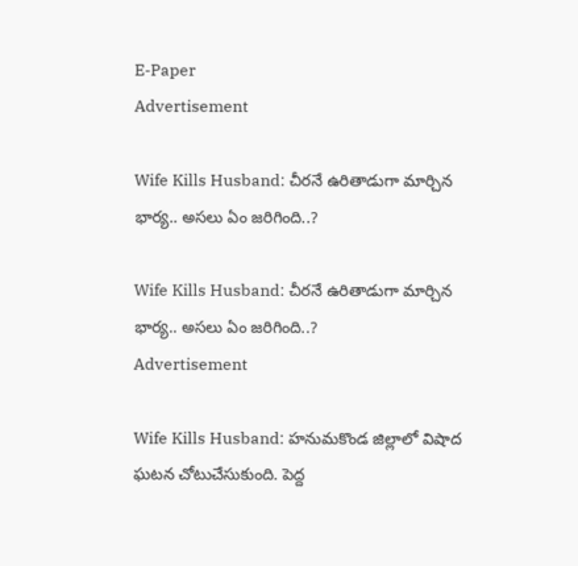E-Paper
Advertisement

Wife Kills Husband: చీరనే ఉరితాడుగా మార్చిన భార్య.. అసలు ఏం జరిగింది..?

Wife Kills Husband: చీరనే ఉరితాడుగా మార్చిన భార్య.. అసలు ఏం జరిగింది..?
Advertisement

Wife Kills Husband: హనుమకొండ జిల్లాలో విషాద ఘటన చోటుచేసుకుంది. పెద్ద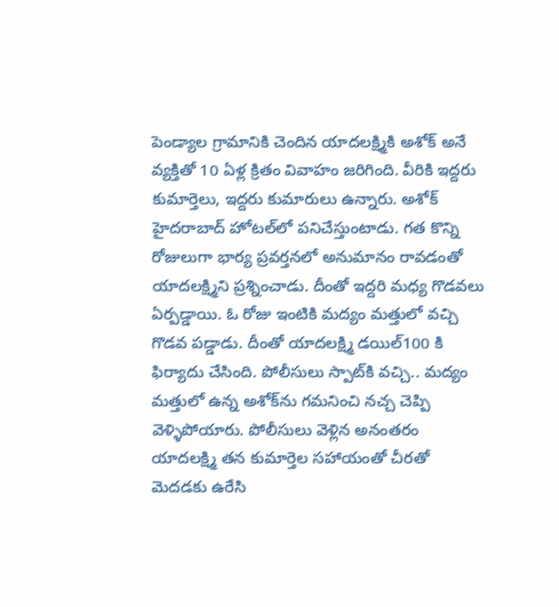పెండ్యాల గ్రామానికి చెందిన యాదలక్ష్మికి అశోక్ అనే వ్యక్తితో 10 ఏళ్ల క్రితం వివాహం జరిగింది. వీరికి ఇద్దరు కుమార్తెలు, ఇద్దరు కుమారులు ఉన్నారు. అశోక్ హైదరాబాద్ హోటల్‌లో పనిచేస్తుంటాడు. గత కొన్ని రోజులుగా భార్య ప్రవర్తనలో అనుమానం రావడంతో యాదలక్ష్మిని ప్రశ్నించాడు. దీంతో ఇద్దరి మధ్య గొడవలు ఏర్పడ్డాయి. ఓ రోజు ఇంటికి మద్యం మత్తులో వచ్చి గొడవ పడ్డాడు. దీంతో యాదలక్ష్మి డయిల్100 కి ఫిర్యాదు చేసింది. పోలీసులు స్పాట్‌కి వచ్చి.. మద్యం మత్తులో ఉన్న అశోక్‌ను గమనించి నచ్చ చెప్పి వెళ్ళిపోయారు. పోలీసులు వెళ్లిన అనంతరం యాదలక్ష్మి తన కుమార్తెల సహాయంతో చీరతో మెదడకు ఉరేసి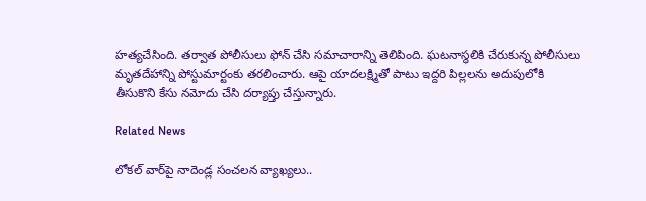హత్యచేసింది. తర్వాత పోలీసులు ఫోన్ చేసి సమాచారాన్ని తెలిపింది. ఘటనాస్థలికి చేరుకున్న పోలీసులు మృతదేహాన్ని పోస్టుమార్టంకు తరలించారు. ఆపై యాదలక్ష్మితో పాటు ఇద్దరి పిల్లలను అదుపులోకి తీసుకొని కేసు నమోదు చేసి దర్యాప్తు చేస్తున్నారు.

Related News

లోకల్ వార్‌పై నాదెండ్ల సంచలన వ్యాఖ్యలు..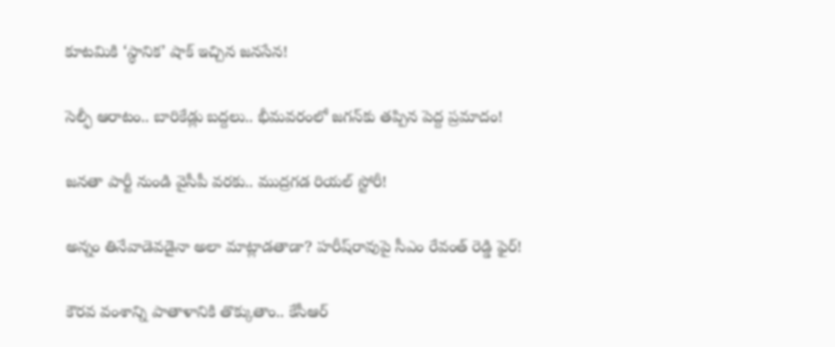కూటమికి ‘స్థానిక’ షాక్ ఇచ్చిన జనసేన!

సెల్ఫీ ఆరాటం.. బారికేడ్లు బద్దలు.. భీమవరంలో జగన్‌కు తప్పిన పెద్ద ప్రమాదం!

జనతా పార్టీ నుండి వైసీపీ వరకు.. ముద్రగడ రియల్ స్టోరీ!

అన్నం తినేవాడెవడైనా అలా మాట్లాడతాడా? హరీష్‌రావుపై సీఎం రేవంత్ రెడ్డి ఫైర్!

కౌరవ వంశాన్ని పాతాళానికి తొక్కుతాం.. కేసీఆర్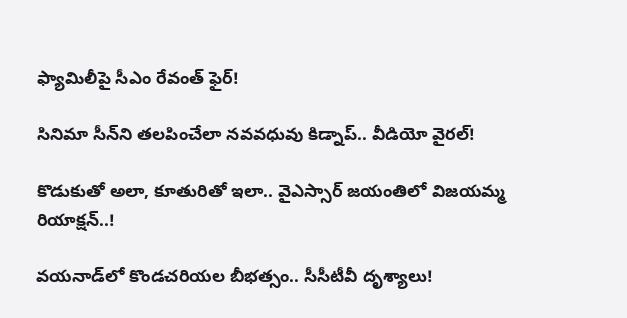ఫ్యామిలీపై సీఎం రేవంత్ ఫైర్!

సినిమా సీన్‌ని తలపించేలా నవవధువు కిడ్నాప్.. వీడియో వైరల్!

కొడుకుతో అలా, కూతురితో ఇలా.. వైఎస్సార్ జయంతిలో విజయమ్మ రియాక్షన్..!

వయనాడ్‌లో కొండచరియల బీభత్సం.. సీసీటీవీ దృశ్యాలు!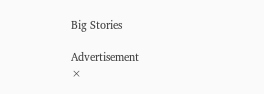Big Stories

Advertisement
×